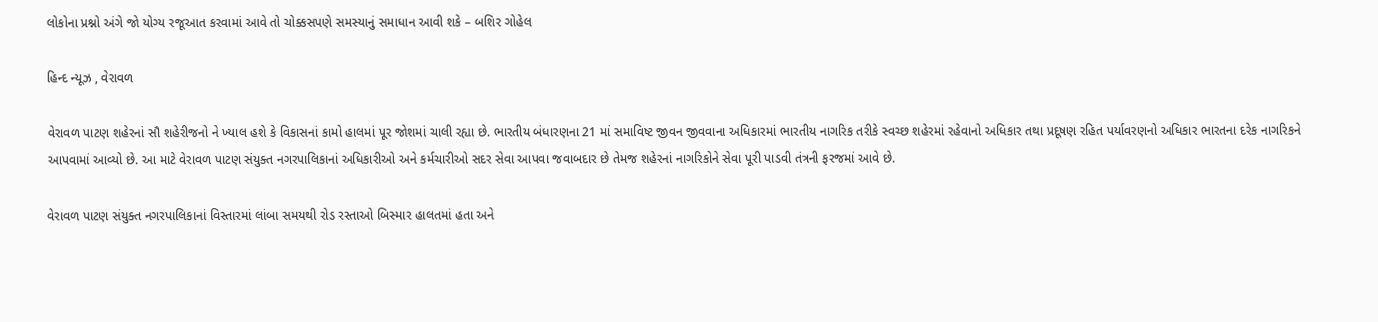લોકોના પ્રશ્નો અંગે જો યોગ્ય રજૂઆત કરવામાં આવે તો ચોક્કસપણે સમસ્યાનું સમાધાન આવી શકે – બશિર ગોહેલ

હિન્દ ન્યૂઝ , વેરાવળ

વેરાવળ પાટણ શહેરનાં સૌ શહેરીજનો ને ખ્યાલ હશે કે વિકાસનાં કામો હાલમાં પૂર જોશમાં ચાલી રહ્યા છે. ભારતીય બંધારણના 21 માં સમાવિષ્ટ જીવન જીવવાના અધિકારમાં ભારતીય નાગરિક તરીકે સ્વચ્છ શહેરમાં રહેવાનો અધિકાર તથા પ્રદૂષણ રહિત પર્યાવરણનો અધિકાર ભારતના દરેક નાગરિકને આપવામાં આવ્યો છે. આ માટે વેરાવળ પાટણ સંયુક્ત નગરપાલિકાનાં અધિકારીઓ અને કર્મચારીઓ સદર સેવા આપવા જવાબદાર છે તેમજ શહેરનાં નાગરિકોને સેવા પૂરી પાડવી તંત્રની ફરજમાં આવે છે.

વેરાવળ પાટણ સંયુક્ત નગરપાલિકાનાં વિસ્તારમાં લાંબા સમયથી રોડ રસ્તાઓ બિસ્માર હાલતમાં હતા અને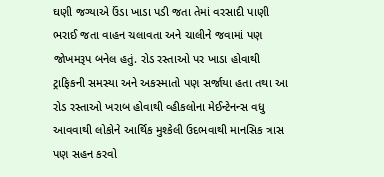ઘણી જગ્યાએ ઉંડા ખાડા પડી જતા તેમાં વરસાદી પાણી ભરાઈ જતા વાહન ચલાવતા અને ચાલીને જવામાં પણ જોખમરૂપ બનેલ હતું. રોડ રસ્તાઓ પર ખાડા હોવાથી ટ્રાફિકની સમસ્યા અને અકસ્માતો પણ સર્જાયા હતા તથા આ રોડ રસ્તાઓ ખરાબ હોવાથી વ્હીકલોના મેઈન્ટેનન્સ વધુ આવવાથી લોકોને આર્થિક મુશ્કેલી ઉદભવાથી માનસિક ત્રાસ પણ સહન કરવો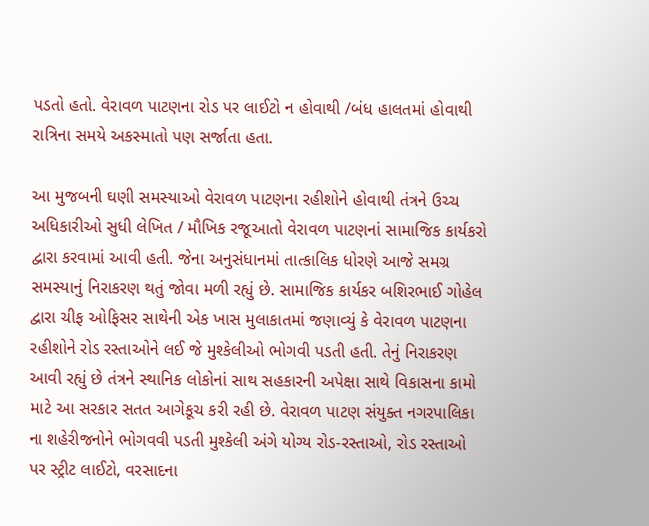પડતો હતો. વેરાવળ પાટણના રોડ પર લાઈટો ન હોવાથી /બંધ હાલતમાં હોવાથી રાત્રિના સમયે અકસ્માતો પણ સર્જાતા હતા.

આ મુજબની ઘણી સમસ્યાઓ વેરાવળ પાટણના રહીશોને હોવાથી તંત્રને ઉચ્ચ અધિકારીઓ સુધી લેખિત / મૌખિક રજૂઆતો વેરાવળ પાટણનાં સામાજિક કાર્યકરો દ્વારા કરવામાં આવી હતી. જેના અનુસંધાનમાં તાત્કાલિક ધોરણે આજે સમગ્ર સમસ્યાનું નિરાકરણ થતું જોવા મળી રહ્યું છે. સામાજિક કાર્યકર બશિરભાઈ ગોહેલ દ્વારા ચીફ ઓફિસર સાથેની એક ખાસ મુલાકાતમાં જણાવ્યું કે વેરાવળ પાટણના રહીશોને રોડ રસ્તાઓને લઈ જે મુશ્કેલીઓ ભોગવી પડતી હતી. તેનું નિરાકરણ આવી રહ્યું છે તંત્રને સ્થાનિક લોકોનાં સાથ સહકારની અપેક્ષા સાથે વિકાસના કામો માટે આ સરકાર સતત આગેકૂચ કરી રહી છે. વેરાવળ પાટણ સંયુક્ત નગરપાલિકા ના શહેરીજનોને ભોગવવી પડતી મુશ્કેલી અંગે યોગ્ય રોડ-રસ્તાઓ, રોડ રસ્તાઓ પર સ્ટ્રીટ લાઈટો, વરસાદના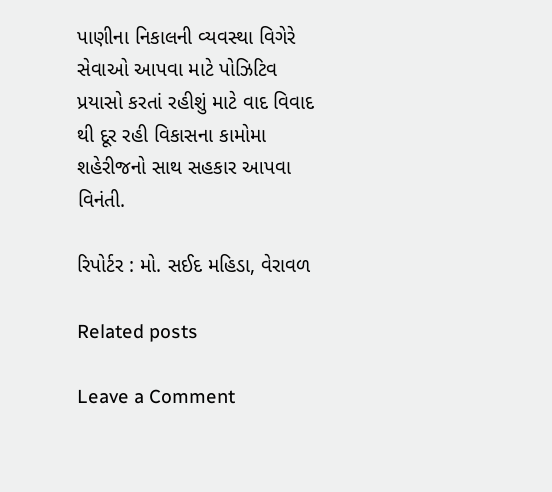પાણીના નિકાલની વ્યવસ્થા વિગેરે સેવાઓ આપવા માટે પોઝિટિવ પ્રયાસો કરતાં રહીશું માટે વાદ વિવાદ થી દૂર રહી વિકાસના કામોમા શહેરીજનો સાથ સહકાર આપવા વિનંતી.

રિપોર્ટર : મો. સઈદ મહિડા, વેરાવળ

Related posts

Leave a Comment